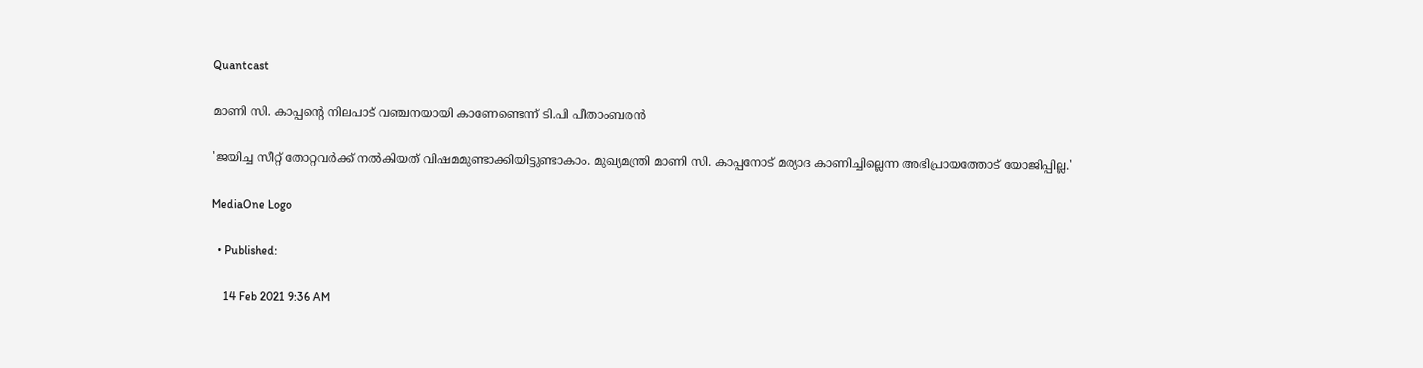Quantcast

മാണി സി. കാപ്പന്‍റെ നിലപാട് വഞ്ചനയായി കാണേണ്ടെന്ന് ടി.പി പീതാംബരൻ

'ജയിച്ച സീറ്റ് തോറ്റവർക്ക് നൽകിയത് വിഷമമുണ്ടാക്കിയിട്ടുണ്ടാകാം. മുഖ്യമന്ത്രി മാണി സി. കാപ്പനോട് മര്യാദ കാണിച്ചില്ലെന്ന അഭിപ്രായത്തോട് യോജിപ്പില്ല.'

MediaOne Logo

  • Published:

    14 Feb 2021 9:36 AM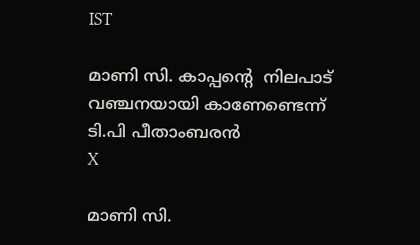IST

മാണി സി. കാപ്പന്‍റെ  നിലപാട് വഞ്ചനയായി കാണേണ്ടെന്ന് ടി.പി പീതാംബരൻ
X

മാണി സി.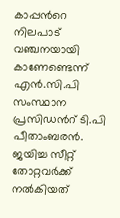കാപ്പന്‍റെ നിലപാട് വഞ്ചനയായി കാണേണ്ടെന്ന് എൻ.സി.പി സംസ്ഥാന പ്രസിഡന്‍റ് ടി.പി പീതാംബരൻ. ജയിച്ച സീറ്റ് തോറ്റവർക്ക് നൽകിയത്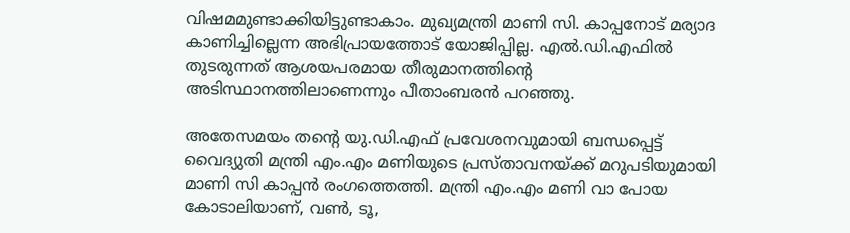വിഷമമുണ്ടാക്കിയിട്ടുണ്ടാകാം. മുഖ്യമന്ത്രി മാണി സി. കാപ്പനോട് മര്യാദ കാണിച്ചില്ലെന്ന അഭിപ്രായത്തോട് യോജിപ്പില്ല. എൽ.ഡി.എഫിൽ തുടരുന്നത് ആശയപരമായ തീരുമാനത്തിന്‍റെ അടിസ്ഥാനത്തിലാണെന്നും പീതാംബരൻ പറഞ്ഞു.

അതേസമയം തന്‍റെ യു.ഡി.എഫ് പ്രവേശനവുമായി ബന്ധപ്പെട്ട് വൈദ്യുതി മന്ത്രി എം.എം മണിയുടെ പ്രസ്താവനയ്ക്ക് മറുപടിയുമായി മാണി സി കാപ്പന്‍ രംഗത്തെത്തി. മന്ത്രി എം.എം മണി വാ പോയ കോടാലിയാണ്, വണ്‍, ടൂ,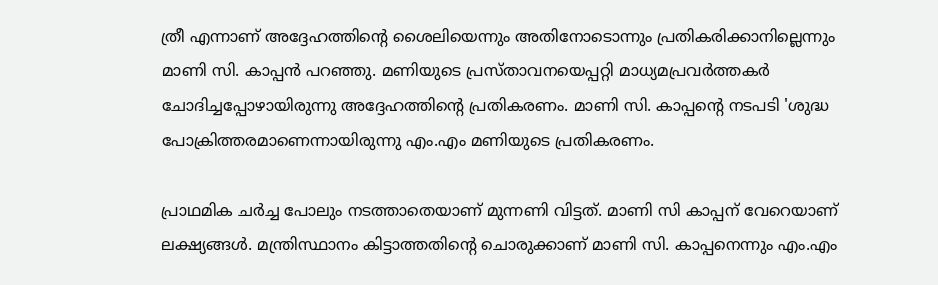ത്രീ എന്നാണ് അദ്ദേഹത്തിന്‍റെ ശൈലിയെന്നും അതിനോടൊന്നും പ്രതികരിക്കാനില്ലെന്നും മാണി സി. കാപ്പന്‍ പറഞ്ഞു. മണിയുടെ പ്രസ്താവനയെപ്പറ്റി മാധ്യമപ്രവര്‍ത്തകര്‍ ചോദിച്ചപ്പോഴായിരുന്നു അദ്ദേഹത്തിന്‍റെ പ്രതികരണം. മാണി സി. കാപ്പന്‍റെ നടപടി 'ശുദ്ധ പോക്രിത്തരമാണെന്നായിരുന്നു എം.എം മണിയുടെ പ്രതികരണം.

പ്രാഥമിക ചര്‍ച്ച പോലും നടത്താതെയാണ് മുന്നണി വിട്ടത്. മാണി സി കാപ്പന് വേറെയാണ് ലക്ഷ്യങ്ങള്‍. മന്ത്രിസ്ഥാനം കിട്ടാത്തതിന്‍റെ ചൊരുക്കാണ് മാണി സി. കാപ്പനെന്നും എം.എം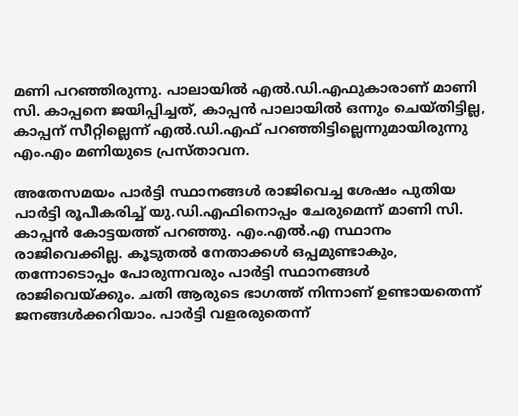മണി പറഞ്ഞിരുന്നു. പാലായിൽ എൽ.ഡി.എഫുകാരാണ് മാണി സി. കാപ്പനെ ജയിപ്പിച്ചത്, കാപ്പന്‍ പാലായില്‍ ഒന്നും ചെയ്തിട്ടില്ല, കാപ്പന് സീറ്റില്ലെന്ന് എല്‍.ഡി.എഫ് പറഞ്ഞിട്ടില്ലെന്നുമായിരുന്നു എം.എം മണിയുടെ പ്രസ്താവന.

അതേസമയം പാര്‍ട്ടി സ്ഥാനങ്ങള്‍ രാജിവെച്ച ശേഷം പുതിയ പാര്‍ട്ടി രൂപീകരിച്ച് യു.ഡി.എഫിനൊപ്പം ചേരുമെന്ന് മാണി സി. കാപ്പന്‍ കോട്ടയത്ത് പറഞ്ഞു. എം.എല്‍.എ സ്ഥാനം രാജിവെക്കില്ല. കൂടുതല്‍ നേതാക്കള്‍ ഒപ്പമുണ്ടാകും, തന്നോടൊപ്പം പോരുന്നവരും പാര്‍ട്ടി സ്ഥാനങ്ങള്‍ രാജിവെയ്ക്കും. ചതി ആരുടെ ഭാഗത്ത് നിന്നാണ് ഉണ്ടായതെന്ന് ജനങ്ങള്‍ക്കറിയാം. പാര്‍ട്ടി വളരരുതെന്ന്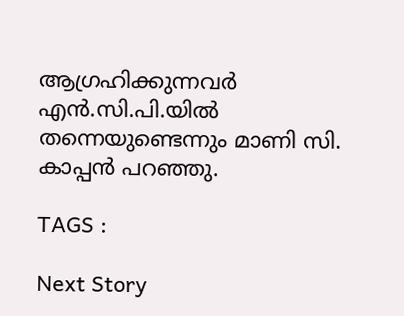ആഗ്രഹിക്കുന്നവര്‍ എന്‍.സി.പി.യില്‍ തന്നെയുണ്ടെന്നും മാണി സി. കാപ്പന്‍ പറഞ്ഞു.

TAGS :

Next Story